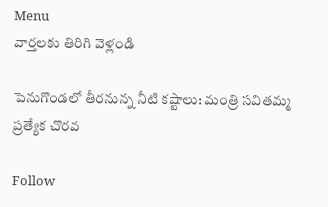Menu
వార్తలకు తిరిగి వెళ్లండి

పెనుగొండలో తీరనున్న నీటి కష్టాలు: మంత్రి సవితమ్మ ప్రత్యేక చొరవ

Follow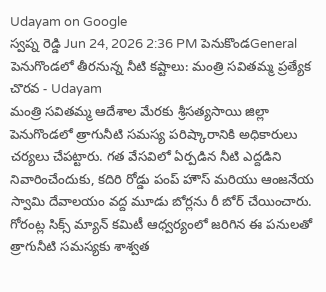Udayam on Google
స్వప్న రెడ్డి Jun 24, 2026 2:36 PM పెనుకొండGeneral
పెనుగొండలో తీరనున్న నీటి కష్టాలు: మంత్రి సవితమ్మ ప్రత్యేక చొరవ - Udayam
మంత్రి సవితమ్మ ఆదేశాల మేరకు శ్రీసత్యసాయి జిల్లా పెనుగొండలో త్రాగునీటి సమస్య పరిష్కారానికి అధికారులు చర్యలు చేపట్టారు. గత వేసవిలో ఏర్పడిన నీటి ఎద్దడిని నివారించేందుకు, కదిరి రోడ్డు పంప్ హౌస్ మరియు ఆంజనేయ స్వామి దేవాలయం వద్ద మూడు బోర్లను రీ బోర్ చేయించారు. గోరంట్ల సిక్స్ మ్యాన్ కమిటీ ఆధ్వర్యంలో జరిగిన ఈ పనులతో త్రాగునీటి సమస్యకు శాశ్వత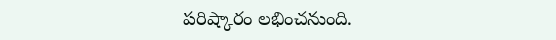పరిష్కారం లభించనుంది.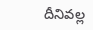దీనివల్ల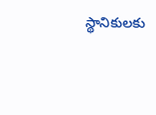స్థానికులకు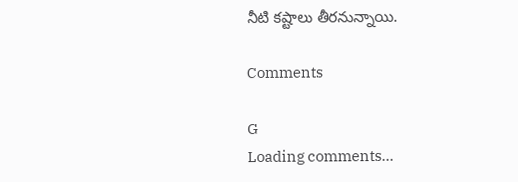నీటి కష్టాలు తీరనున్నాయి.

Comments

G
Loading comments...